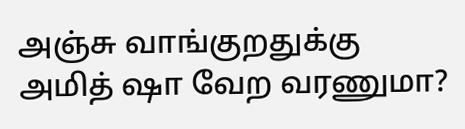அஞ்சு வாங்குறதுக்கு அமித் ஷா வேற வரணுமா?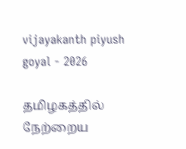vijayakanth piyush goyal - 2026

தமிழகத்தில் நேற்றைய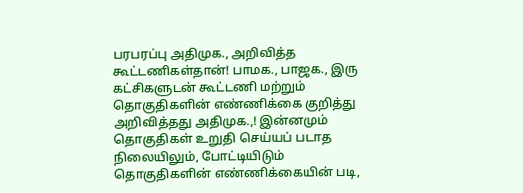பரபரப்பு அதிமுக., அறிவித்த கூட்டணிகள்தான்! பாமக., பாஜக., இரு கட்சிகளுடன் கூட்டணி மற்றும் தொகுதிகளின் எண்ணிக்கை குறித்து அறிவித்தது அதிமுக.,! இன்னமும் தொகுதிகள் உறுதி செய்யப் படாத நிலையிலும், போட்டியிடும் தொகுதிகளின் எண்ணிக்கையின் படி,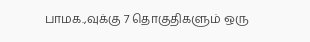பாமக.,வுக்கு 7 தொகுதிகளும் ஒரு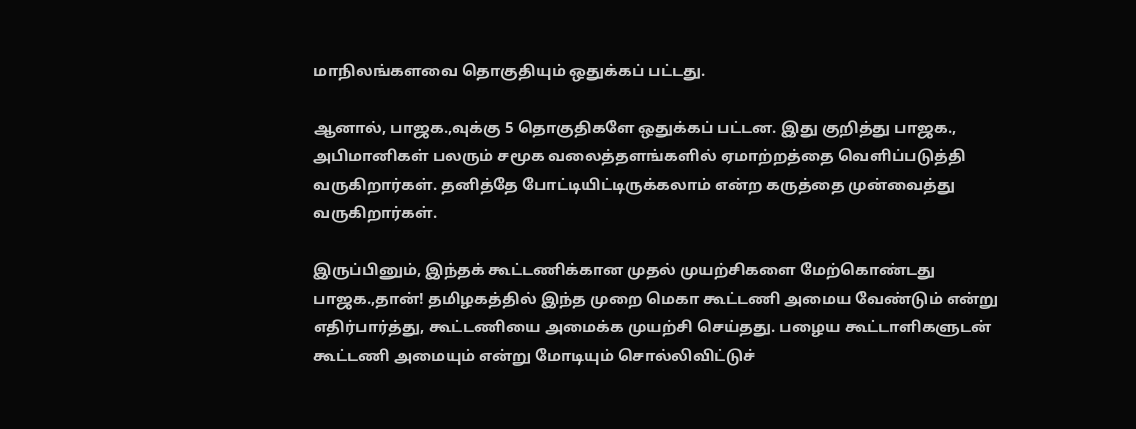மாநிலங்களவை தொகுதியும் ஒதுக்கப் பட்டது.

ஆனால், பாஜக.,வுக்கு 5 தொகுதிகளே ஒதுக்கப் பட்டன. இது குறித்து பாஜக., அபிமானிகள் பலரும் சமூக வலைத்தளங்களில் ஏமாற்றத்தை வெளிப்படுத்தி வருகிறார்கள். தனித்தே போட்டியிட்டிருக்கலாம் என்ற கருத்தை முன்வைத்து வருகிறார்கள்.

இருப்பினும், இந்தக் கூட்டணிக்கான முதல் முயற்சிகளை மேற்கொண்டது பாஜக.,தான்! தமிழகத்தில் இந்த முறை மெகா கூட்டணி அமைய வேண்டும் என்று எதிர்பார்த்து, கூட்டணியை அமைக்க முயற்சி செய்தது. பழைய கூட்டாளிகளுடன் கூட்டணி அமையும் என்று மோடியும் சொல்லிவிட்டுச்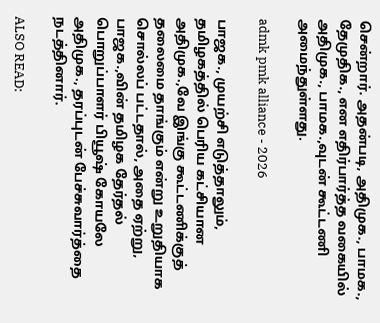சென்றார். அதன்படி, அதிமுக., பாமக., தேமுதிக., என எதிர்பார்த்த வகையில் அதிமுக., பாமக.,வுடன் கூட்டணி அமைந்துள்ளது.

admk pmk alliance - 2026

பாஜக., முயற்சி எடுத்தாலும், தமிழகத்தில் பெரிய கட்சியான அதிமுக.,வே இங்கு கூட்டணிக்குத் தலைமை தாங்கும் என்று உறுதியாக சொல்லப் பட்டதால், அதை ஏற்று, பாஜக.,வின் தமிழக தேர்தல் பொறுப்பாளர் பியூஷ் கோயலே அதிமுக., தரப்புடன் பேச்சுவார்த்தை நடத்தினார்.

ALSO READ: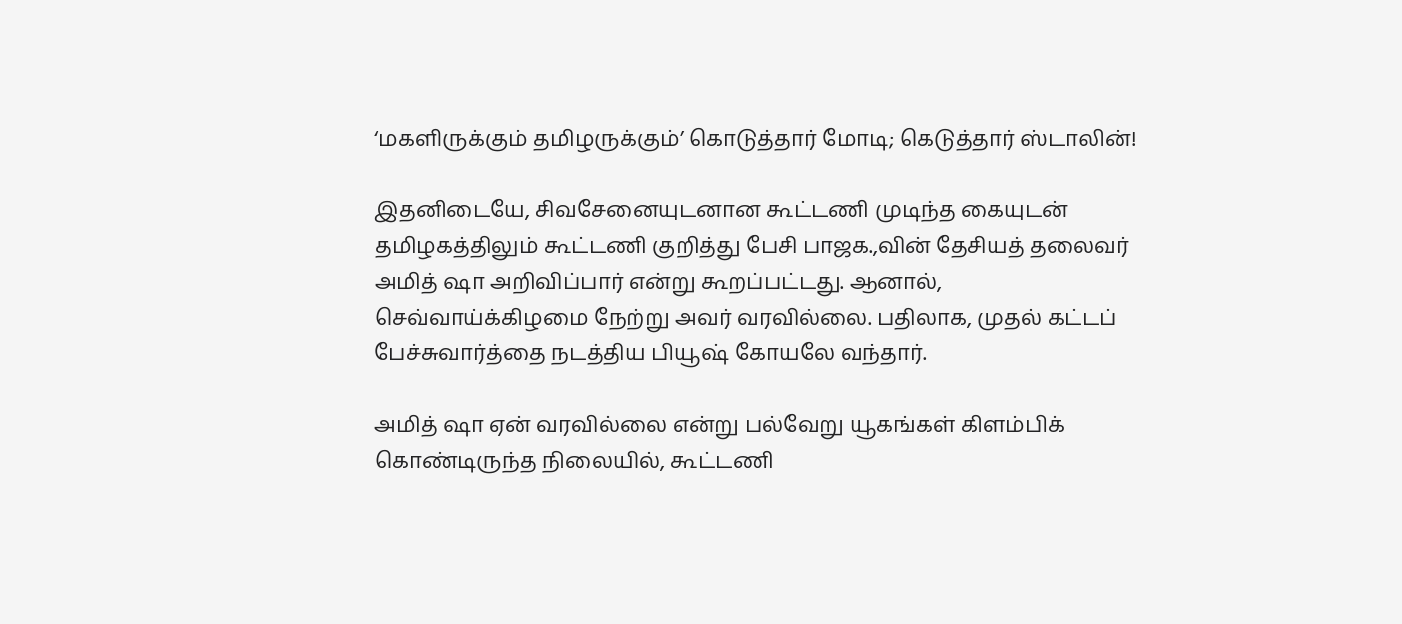‘மகளிருக்கும் தமிழருக்கும்’ கொடுத்தார் மோடி; கெடுத்தார் ஸ்டாலின்!

இதனிடையே, சிவசேனையுடனான கூட்டணி முடிந்த கையுடன் தமிழகத்திலும் கூட்டணி குறித்து பேசி பாஜக.,வின் தேசியத் தலைவர் அமித் ஷா அறிவிப்பார் என்று கூறப்பட்டது. ஆனால், செவ்வாய்க்கிழமை நேற்று அவர் வரவில்லை. பதிலாக, முதல் கட்டப் பேச்சுவார்த்தை நடத்திய பியூஷ் கோயலே வந்தார்.

அமித் ஷா ஏன் வரவில்லை என்று பல்வேறு யூகங்கள் கிளம்பிக் கொண்டிருந்த நிலையில், கூட்டணி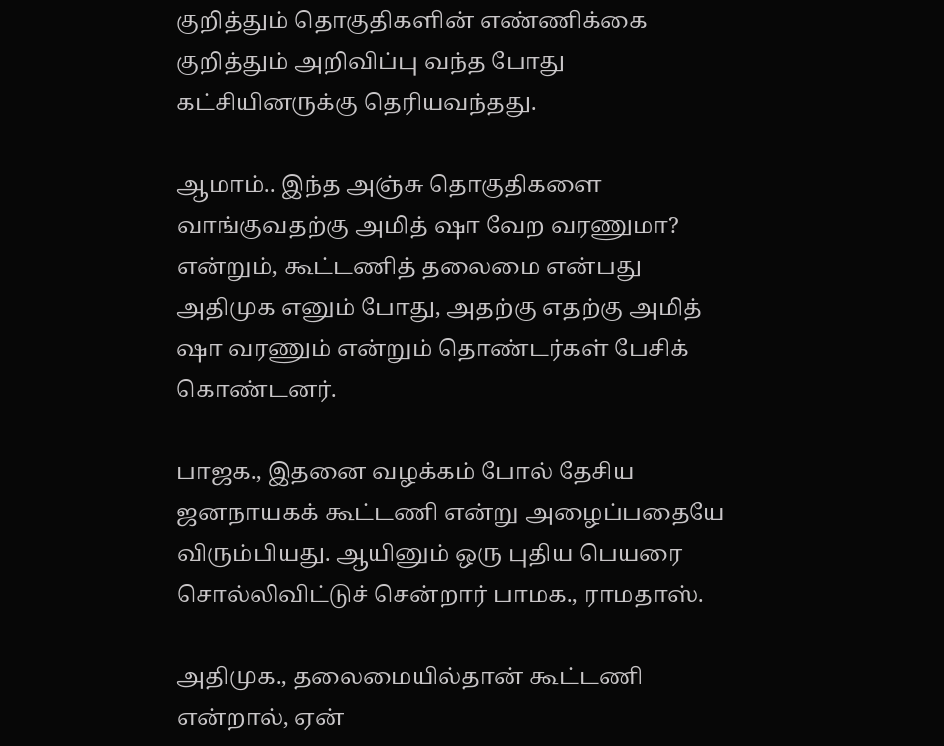குறித்தும் தொகுதிகளின் எண்ணிக்கை குறித்தும் அறிவிப்பு வந்த போது கட்சியினருக்கு தெரியவந்தது.

ஆமாம்.. இந்த அஞ்சு தொகுதிகளை வாங்குவதற்கு அமித் ஷா வேற வரணுமா? என்றும், கூட்டணித் தலைமை என்பது அதிமுக எனும் போது, அதற்கு எதற்கு அமித் ஷா வரணும் என்றும் தொண்டர்கள் பேசிக் கொண்டனர்.

பாஜக., இதனை வழக்கம் போல் தேசிய ஜனநாயகக் கூட்டணி என்று அழைப்பதையே விரும்பியது. ஆயினும் ஒரு புதிய பெயரை சொல்லிவிட்டுச் சென்றார் பாமக., ராமதாஸ்.

அதிமுக., தலைமையில்தான் கூட்டணி என்றால், ஏன்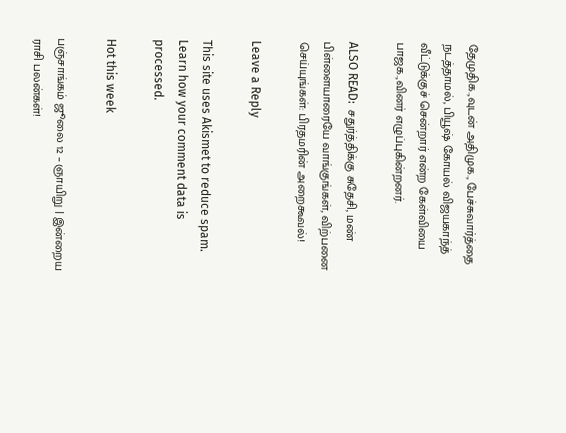தேமுதிக.,வுடன் அதிமுக., பேச்சுவார்த்தை நடத்தாமல், பியூஷ் கோயல் விஜயகாந்த் வீட்டுக்குச் சென்றார் என்ற கேள்வியை பாஜக.,வினர் எழுப்புகின்றனர்.

ALSO READ:  சதுர்த்திக்கு சுதேசி, மண் பிள்ளையாரையே வாங்குங்கள், விற்பனை செய்யுங்கள்: பிரதமரின் அறைகூவல்!

Leave a Reply

This site uses Akismet to reduce spam. Learn how your comment data is processed.

Hot this week

பஞ்சாங்கம் ஜூலை 12 – ஞாயிறு | இன்றைய ராசி பலன்கள்!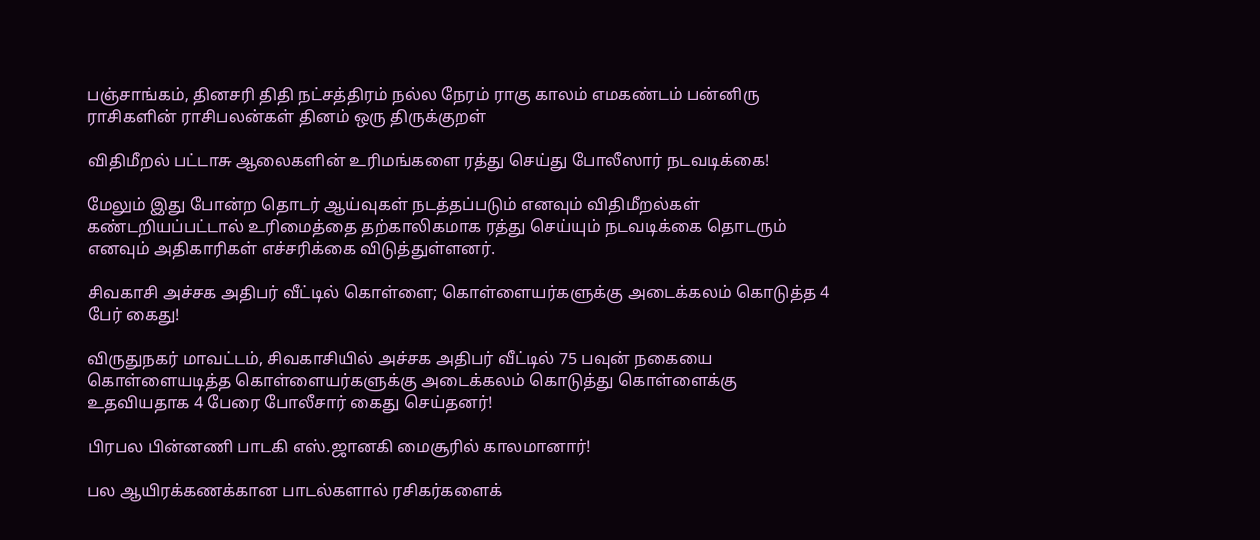பஞ்சாங்கம், தினசரி திதி நட்சத்திரம் நல்ல நேரம் ராகு காலம் எமகண்டம் பன்னிரு ராசிகளின் ராசிபலன்கள் தினம் ஒரு திருக்குறள்

விதிமீறல் பட்டாசு ஆலைகளின் உரிமங்களை ரத்து செய்து போலீஸார் நடவடிக்கை!

மேலும் இது போன்ற தொடர் ஆய்வுகள் நடத்தப்படும் எனவும் விதிமீறல்கள் கண்டறியப்பட்டால் உரிமைத்தை தற்காலிகமாக ரத்து செய்யும் நடவடிக்கை தொடரும் எனவும் அதிகாரிகள் எச்சரிக்கை விடுத்துள்ளனர்.

சிவகாசி அச்சக அதிபர் வீட்டில் கொள்ளை; கொள்ளையர்களுக்கு அடைக்கலம் கொடுத்த 4 பேர் கைது!

விருதுநகர் மாவட்டம், சிவகாசியில் அச்சக அதிபர் வீட்டில் 75 பவுன் நகையை கொள்ளையடித்த கொள்ளையர்களுக்கு அடைக்கலம் கொடுத்து கொள்ளைக்கு உதவியதாக 4 பேரை போலீசார் கைது செய்தனர்!

பிரபல பின்னணி பாடகி எஸ்.ஜானகி மைசூரில் காலமானார்!

பல ஆயிரக்கணக்கான பாடல்களால் ரசிகர்களைக்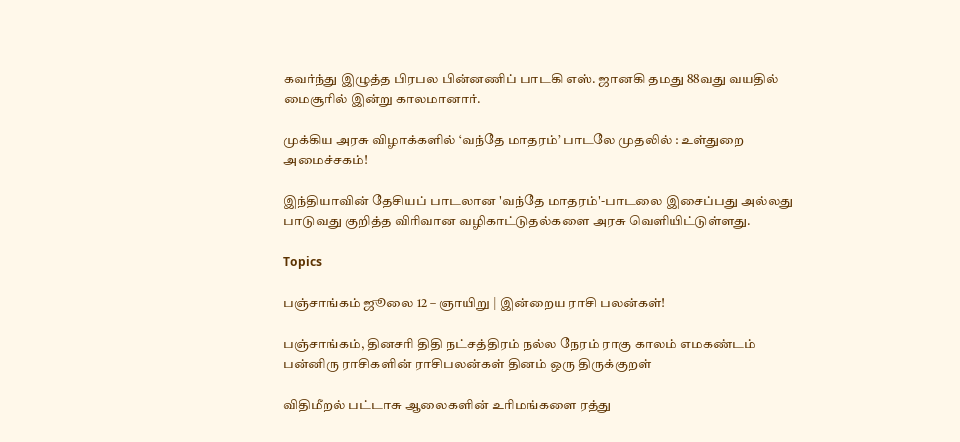கவர்ந்து இழுத்த பிரபல பின்னணிப் பாடகி எஸ். ஜானகி தமது 88வது வயதில் மைசூரில் இன்று காலமானார்.

முக்கிய அரசு விழாக்களில் ‘வந்தே மாதரம்’ பாடலே முதலில் : உள்துறை அமைச்சகம்!

இந்தியாவின் தேசியப் பாடலான 'வந்தே மாதரம்'-பாடலை இசைப்பது அல்லது பாடுவது குறித்த விரிவான வழிகாட்டுதல்களை அரசு வெளியிட்டுள்ளது.

Topics

பஞ்சாங்கம் ஜூலை 12 – ஞாயிறு | இன்றைய ராசி பலன்கள்!

பஞ்சாங்கம், தினசரி திதி நட்சத்திரம் நல்ல நேரம் ராகு காலம் எமகண்டம் பன்னிரு ராசிகளின் ராசிபலன்கள் தினம் ஒரு திருக்குறள்

விதிமீறல் பட்டாசு ஆலைகளின் உரிமங்களை ரத்து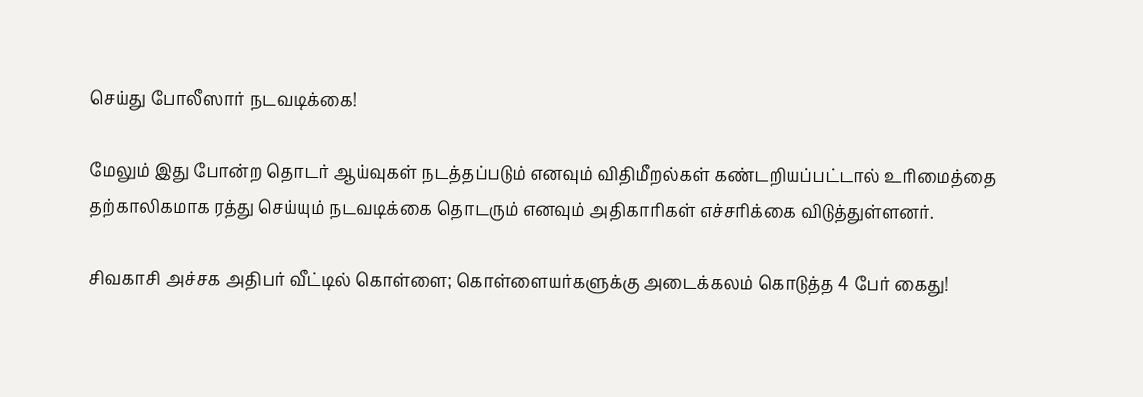செய்து போலீஸார் நடவடிக்கை!

மேலும் இது போன்ற தொடர் ஆய்வுகள் நடத்தப்படும் எனவும் விதிமீறல்கள் கண்டறியப்பட்டால் உரிமைத்தை தற்காலிகமாக ரத்து செய்யும் நடவடிக்கை தொடரும் எனவும் அதிகாரிகள் எச்சரிக்கை விடுத்துள்ளனர்.

சிவகாசி அச்சக அதிபர் வீட்டில் கொள்ளை; கொள்ளையர்களுக்கு அடைக்கலம் கொடுத்த 4 பேர் கைது!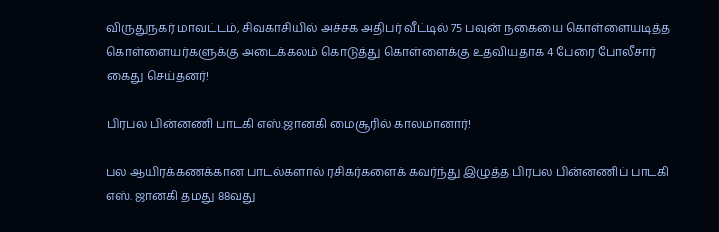விருதுநகர் மாவட்டம், சிவகாசியில் அச்சக அதிபர் வீட்டில் 75 பவுன் நகையை கொள்ளையடித்த கொள்ளையர்களுக்கு அடைக்கலம் கொடுத்து கொள்ளைக்கு உதவியதாக 4 பேரை போலீசார் கைது செய்தனர்!

பிரபல பின்னணி பாடகி எஸ்.ஜானகி மைசூரில் காலமானார்!

பல ஆயிரக்கணக்கான பாடல்களால் ரசிகர்களைக் கவர்ந்து இழுத்த பிரபல பின்னணிப் பாடகி எஸ். ஜானகி தமது 88வது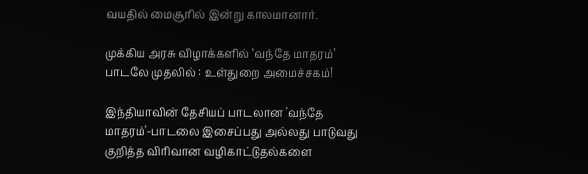வயதில் மைசூரில் இன்று காலமானார்.

முக்கிய அரசு விழாக்களில் ‘வந்தே மாதரம்’ பாடலே முதலில் : உள்துறை அமைச்சகம்!

இந்தியாவின் தேசியப் பாடலான 'வந்தே மாதரம்'-பாடலை இசைப்பது அல்லது பாடுவது குறித்த விரிவான வழிகாட்டுதல்களை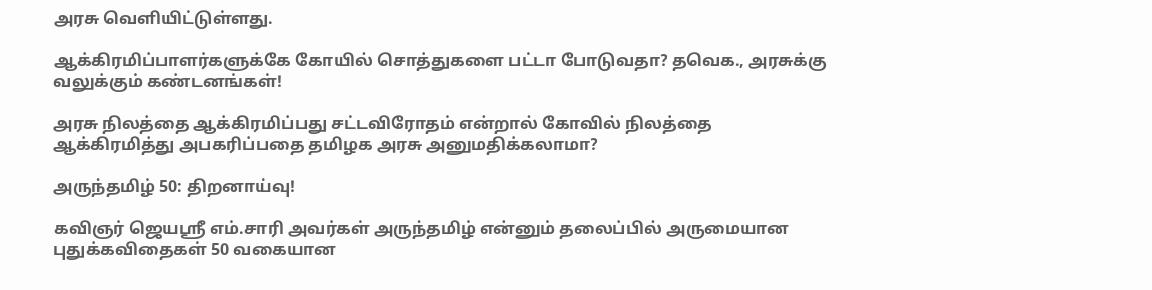அரசு வெளியிட்டுள்ளது.

ஆக்கிரமிப்பாளர்களுக்கே கோயில் சொத்துகளை பட்டா போடுவதா? தவெக., அரசுக்கு வலுக்கும் கண்டனங்கள்!

அரசு நிலத்தை ஆக்கிரமிப்பது சட்டவிரோதம் என்றால் கோவில் நிலத்தை ஆக்கிரமித்து அபகரிப்பதை தமிழக அரசு அனுமதிக்கலாமா?

அருந்தமிழ் 50: திறனாய்வு!

கவிஞர் ஜெயஸ்ரீ எம்.சாரி அவர்கள் அருந்தமிழ் என்னும் தலைப்பில் அருமையான புதுக்கவிதைகள் 50 வகையான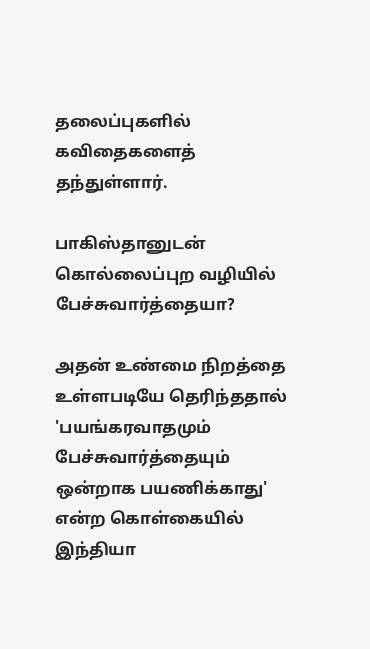தலைப்புகளில் கவிதைகளைத் தந்துள்ளார்.

பாகிஸ்தானுடன் கொல்லைப்புற வழியில் பேச்சுவார்த்தையா?

அதன் உண்மை நிறத்தை உள்ளபடியே தெரிந்ததால் 'பயங்கரவாதமும் பேச்சுவார்த்தையும் ஒன்றாக பயணிக்காது' என்ற கொள்கையில் இந்தியா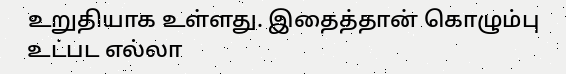உறுதியாக உள்ளது. இதைத்தான் கொழும்பு உட்பட எல்லா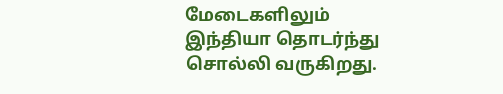மேடைகளிலும் இந்தியா தொடர்ந்து சொல்லி வருகிறது.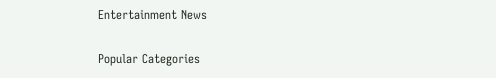Entertainment News

Popular Categories